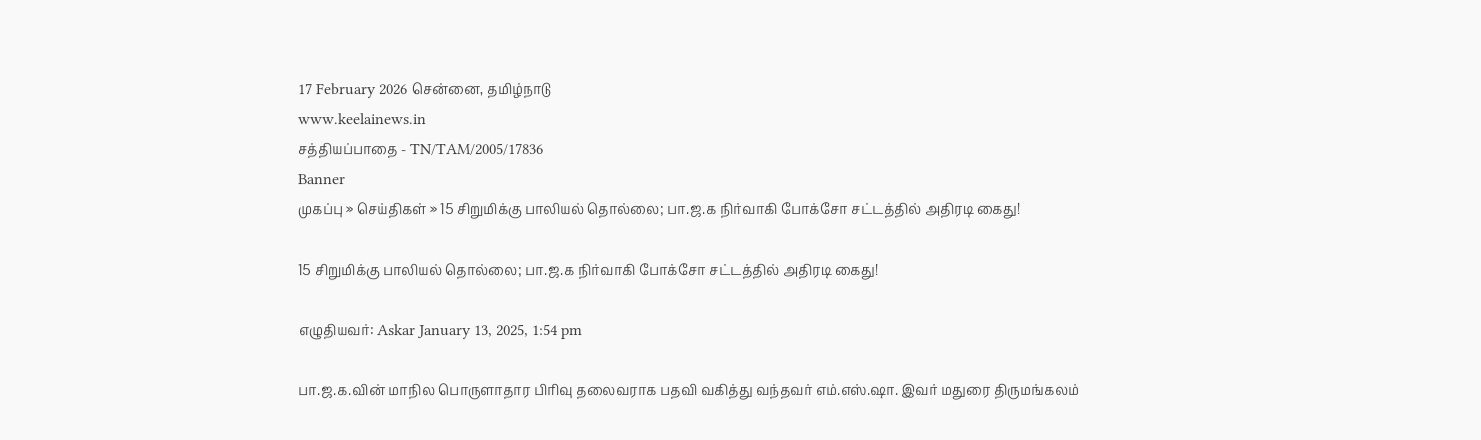17 February 2026 சென்னை, தமிழ்நாடு
www.keelainews.in
சத்தியப்பாதை - TN/TAM/2005/17836
Banner
முகப்பு » செய்திகள் » 15 சிறுமிக்கு பாலியல் தொல்லை; பா.ஜ.க நிர்வாகி போக்சோ சட்டத்தில் அதிரடி கைது!

15 சிறுமிக்கு பாலியல் தொல்லை; பா.ஜ.க நிர்வாகி போக்சோ சட்டத்தில் அதிரடி கைது!

எழுதியவர்: Askar January 13, 2025, 1:54 pm

பா.ஜ.க.வின் மாநில பொருளாதார பிரிவு தலைவராக பதவி வகித்து வந்தவர் எம்.எஸ்.ஷா. இவர் மதுரை திருமங்கலம்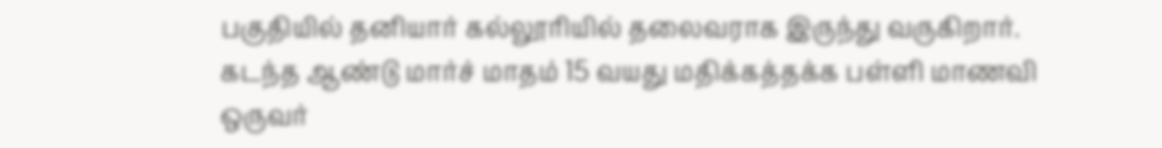பகுதியில் தனியார் கல்லூரியில் தலைவராக இருந்து வருகிறார். கடந்த ஆண்டு மார்ச் மாதம் 15 வயது மதிக்கத்தக்க பள்ளி மாணவி ஒருவர்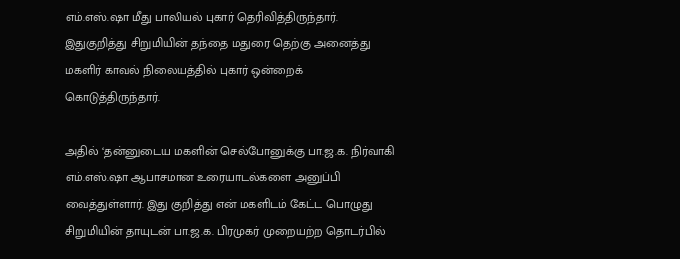எம்.எஸ்.ஷா மீது பாலியல் புகார் தெரிவித்திருந்தார். இதுகுறித்து சிறுமியின் தந்தை மதுரை தெற்கு அனைத்து மகளிர் காவல் நிலையத்தில் புகார் ஒன்றைக் கொடுத்திருந்தார்.

அதில் ‘தன்னுடைய மகளின் செல்போனுக்கு பா.ஜ.க. நிர்வாகி எம்.எஸ்.ஷா ஆபாசமான உரையாடல்களை அனுப்பி வைத்துள்ளார். இது குறித்து என் மகளிடம் கேட்ட பொழுது சிறுமியின் தாயுடன் பா.ஜ.க. பிரமுகர் முறையற்ற தொடர்பில்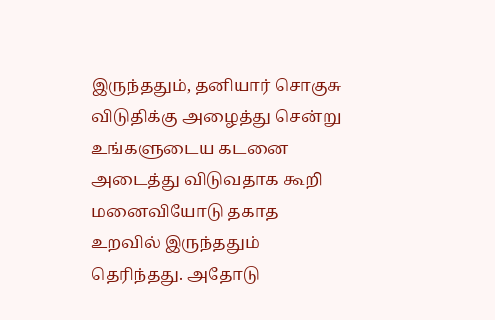இருந்ததும், தனியார் சொகுசு விடுதிக்கு அழைத்து சென்று உங்களுடைய கடனை அடைத்து விடுவதாக கூறி மனைவியோடு தகாத உறவில் இருந்ததும் தெரிந்தது. அதோடு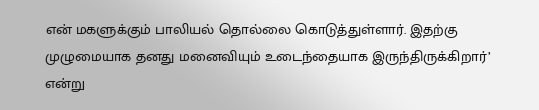என் மகளுக்கும் பாலியல் தொல்லை கொடுத்துள்ளார். இதற்கு முழுமையாக தனது மனைவியும் உடைந்தையாக இருந்திருக்கிறார்’ என்று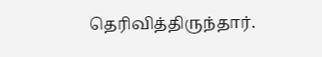தெரிவித்திருந்தார்.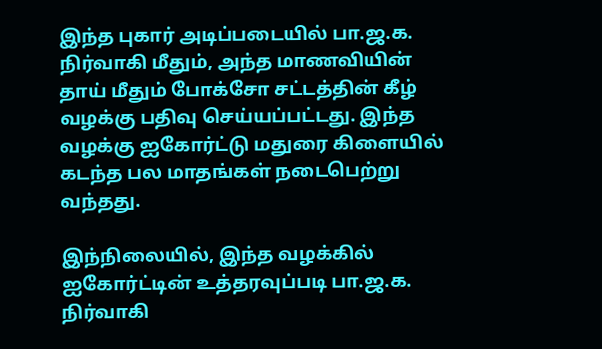இந்த புகார் அடிப்படையில் பா.ஜ.க. நிர்வாகி மீதும், அந்த மாணவியின் தாய் மீதும் போக்சோ சட்டத்தின் கீழ் வழக்கு பதிவு செய்யப்பட்டது. இந்த வழக்கு ஐகோர்ட்டு மதுரை கிளையில் கடந்த பல மாதங்கள் நடைபெற்று வந்தது.

இந்நிலையில், இந்த வழக்கில் ஐகோர்ட்டின் உத்தரவுப்படி பா.ஜ.க. நிர்வாகி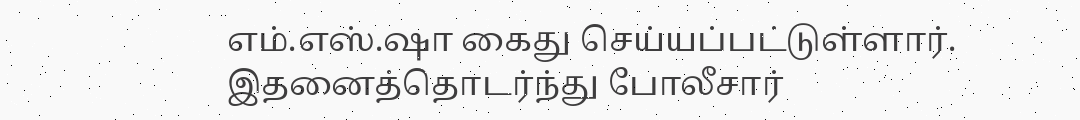எம்.எஸ்.ஷா கைது செய்யப்பட்டுள்ளார். இதனைத்தொடர்ந்து போலீசார்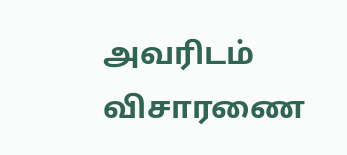அவரிடம் விசாரணை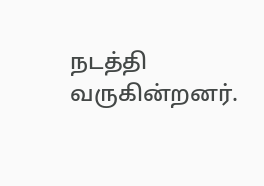நடத்தி வருகின்றனர்.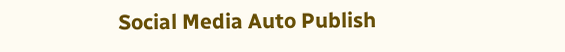Social Media Auto Publish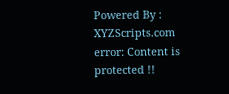Powered By : XYZScripts.com
error: Content is protected !!